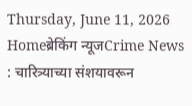Thursday, June 11, 2026
Homeब्रेकिंग न्यूजCrime News : चारित्र्याच्या संशयावरून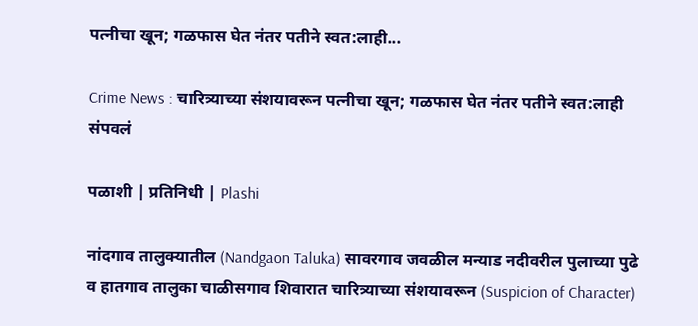पत्नीचा खून; गळफास घेत नंतर पतीने स्वत:लाही...

Crime News : चारित्र्याच्या संशयावरून पत्नीचा खून; गळफास घेत नंतर पतीने स्वत:लाही संपवलं

पळाशी | प्रतिनिधी | Plashi

नांदगाव तालुक्यातील (Nandgaon Taluka) सावरगाव जवळील मन्याड नदीवरील पुलाच्या पुढे व हातगाव तालुका चाळीसगाव शिवारात चारित्र्याच्या संशयावरून (Suspicion of Character)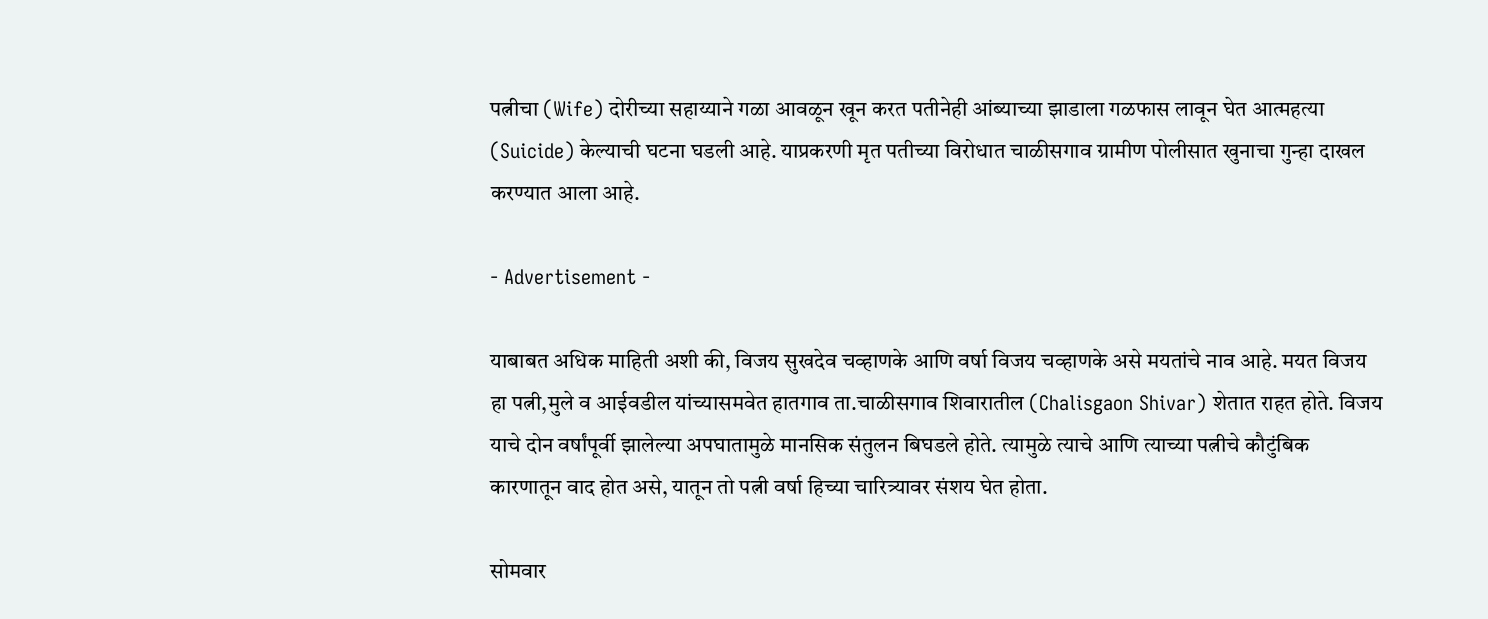पत्नीचा (Wife) दोरीच्या सहाय्याने गळा आवळून खून करत पतीनेही आंब्याच्या झाडाला गळफास लावून घेत आत्महत्या (Suicide) केल्याची घटना घडली आहे. याप्रकरणी मृत पतीच्या विरोधात चाळीसगाव ग्रामीण पोलीसात खुनाचा गुन्हा दाखल करण्यात आला आहे.

- Advertisement -

याबाबत अधिक माहिती अशी की, विजय सुखदेव चव्हाणके आणि वर्षा विजय चव्हाणके असे मयतांचे नाव आहे. मयत विजय हा पत्नी,मुले व आईवडील यांच्यासमवेत हातगाव ता.चाळीसगाव शिवारातील (Chalisgaon Shivar) शेतात राहत होते. विजय याचे दोन वर्षांपूर्वी झालेल्या अपघातामुळे मानसिक संतुलन बिघडले होते. त्यामुळे त्याचे आणि त्याच्या पत्नीचे कौटुंबिक कारणातून वाद होत असे, यातून तो पत्नी वर्षा हिच्या चारित्र्यावर संशय घेत होता.

सोमवार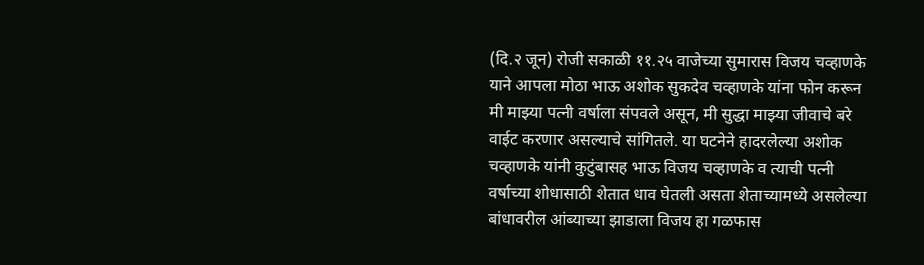(दि.२ जून) रोजी सकाळी ११.२५ वाजेच्या सुमारास विजय चव्हाणके याने आपला मोठा भाऊ अशोक सुकदेव चव्हाणके यांना फोन करून मी माझ्या पत्नी वर्षाला संपवले असून, मी सुद्धा माझ्या जीवाचे बरे वाईट करणार असल्याचे सांगितले. या घटनेने हादरलेल्या अशोक चव्हाणके यांनी कुटुंबासह भाऊ विजय चव्हाणके व त्याची पत्नी वर्षाच्या शोधासाठी शेतात धाव घेतली असता शेताच्यामध्ये असलेल्या बांधावरील आंब्याच्या झाडाला विजय हा गळफास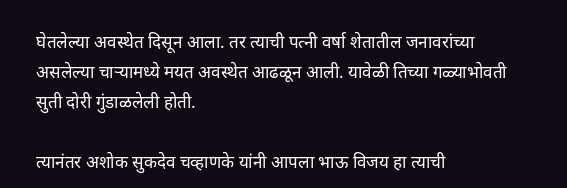घेतलेल्या अवस्थेत दिसून आला. तर त्याची पत्नी वर्षा शेतातील जनावरांच्या असलेल्या चाऱ्यामध्ये मयत अवस्थेत आढळून आली. यावेळी तिच्या गळ्याभोवती सुती दोरी गुंडाळलेली होती.

त्यानंतर अशोक सुकदेव चव्हाणके यांनी आपला भाऊ विजय हा त्याची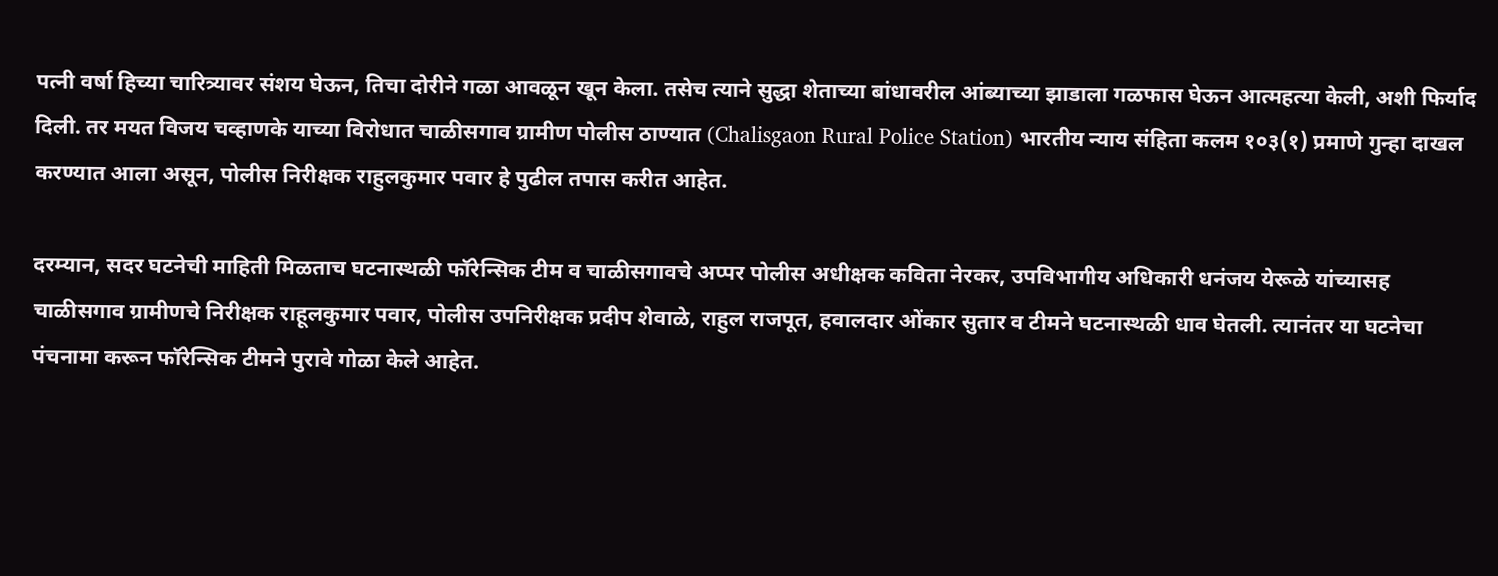पत्नी वर्षा हिच्या चारित्र्यावर संशय घेऊन, तिचा दोरीने गळा आवळून खून केला. तसेच त्याने सुद्धा शेताच्या बांधावरील आंब्याच्या झाडाला गळफास घेऊन आत्महत्या केली, अशी फिर्याद दिली. तर मयत विजय चव्हाणके याच्या विरोधात चाळीसगाव ग्रामीण पोलीस ठाण्यात (Chalisgaon Rural Police Station) भारतीय न्याय संहिता कलम १०३(१) प्रमाणे गुन्हा दाखल करण्यात आला असून, पोलीस निरीक्षक राहुलकुमार पवार हे पुढील तपास करीत आहेत.

दरम्यान, सदर घटनेची माहिती मिळताच घटनास्थळी फॉरेन्सिक टीम व चाळीसगावचे अप्पर पोलीस अधीक्षक कविता नेरकर, उपविभागीय अधिकारी धनंजय येरूळे यांच्यासह चाळीसगाव ग्रामीणचे निरीक्षक राहूलकुमार पवार, पोलीस उपनिरीक्षक प्रदीप शेवाळे, राहुल राजपूत, हवालदार ओंकार सुतार व टीमने घटनास्थळी धाव घेतली. त्यानंतर या घटनेचा पंचनामा करून फॉरेन्सिक टीमने पुरावे गोळा केले आहेत.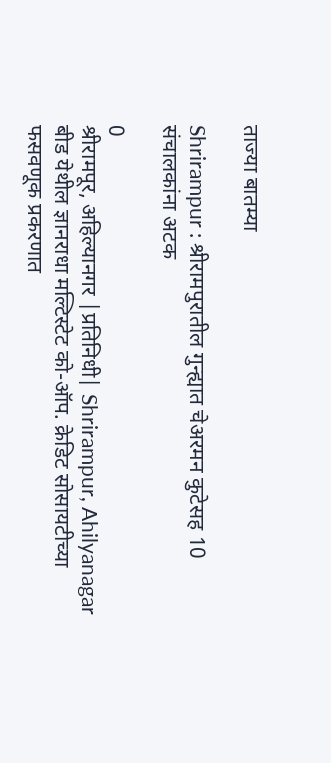ताज्या बातम्या

Shrirampur : श्रीरामपुरातील गुन्ह्यात चेअरमन कुटेसह 10 संचालकांना अटक

0
श्रीरामपूर, अहिल्यानगर |प्रतिनिधी| Shrirampur, Ahilyanagar बीड येथील ज्ञानराधा मल्टिस्टेट को-ऑप. क्रेडिट सोसायटीच्या फसवणूक प्रकरणात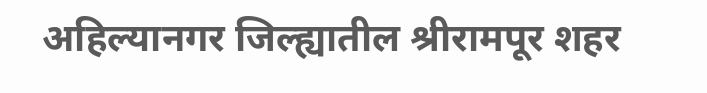अहिल्यानगर जिल्ह्यातील श्रीरामपूर शहर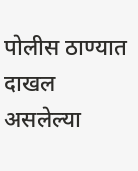पोलीस ठाण्यात दाखल असलेल्या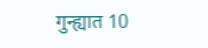गुन्ह्यात 10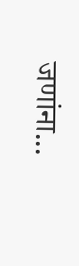जणांना...